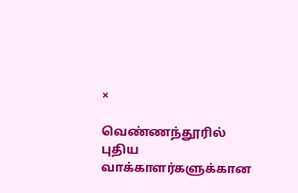×

வெண்ணந்தூரில் புதிய வாக்காளர்களுக்கான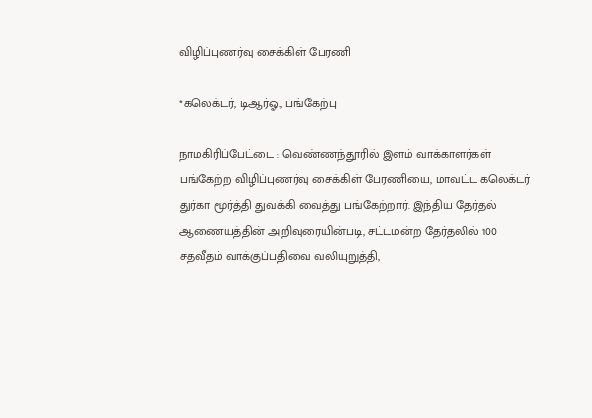விழிப்புணர்வு சைக்கிள் பேரணி

*கலெக்டர், டிஆர்ஓ., பங்கேற்பு

நாமகிரிப்பேட்டை : வெண்ணந்தூரில் இளம் வாக்காளர்கள் பங்கேற்ற விழிப்புணர்வு சைக்கிள் பேரணியை, மாவட்ட கலெக்டர் துர்கா மூர்த்தி துவக்கி வைத்து பங்கேற்றார். இந்திய தேர்தல் ஆணையத்தின் அறிவுரையின்படி, சட்டமன்ற தேர்தலில் 100 சதவீதம் வாக்குப்பதிவை வலியுறுத்தி,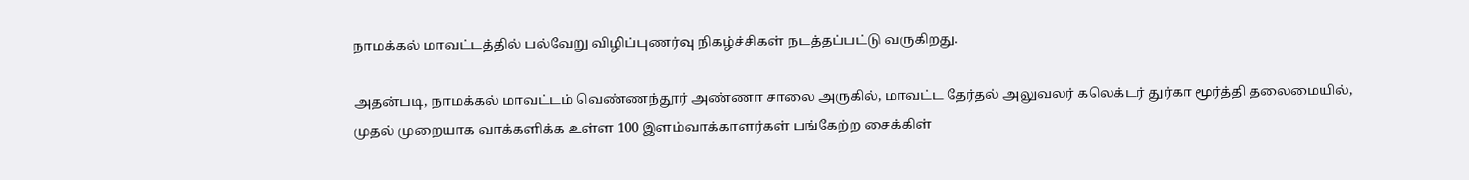நாமக்கல் மாவட்டத்தில் பல்வேறு விழிப்புணர்வு நிகழ்ச்சிகள் நடத்தப்பட்டு வருகிறது.

அதன்படி, நாமக்கல் மாவட்டம் வெண்ணந்தூர் அண்ணா சாலை அருகில், மாவட்ட தேர்தல் அலுவலர் கலெக்டர் துர்கா மூர்த்தி தலைமையில், முதல் முறையாக வாக்களிக்க உள்ள 100 இளம்வாக்காளர்கள் பங்கேற்ற சைக்கிள்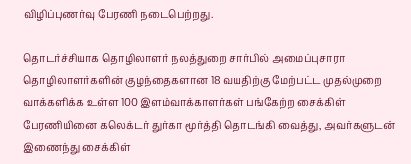விழிப்புணர்வு பேரணி நடைபெற்றது.

தொடர்ச்சியாக தொழிலாளர் நலத்துறை சார்பில் அமைப்புசாரா தொழிலாளர்களின் குழந்தைகளான 18 வயதிற்கு மேற்பட்ட முதல்முறை வாக்களிக்க உள்ள 100 இளம்வாக்காளர்கள் பங்கேற்ற சைக்கிள் பேரணியினை கலெக்டர் துர்கா மூர்த்தி தொடங்கி வைத்து, அவர்களுடன் இணைந்து சைக்கிள்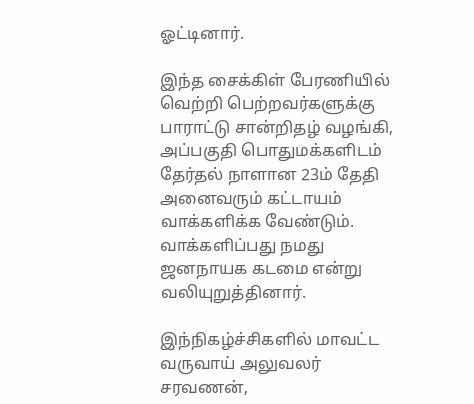ஓட்டினார்.

இந்த சைக்கிள் பேரணியில் வெற்றி பெற்றவர்களுக்கு பாராட்டு சான்றிதழ் வழங்கி, அப்பகுதி பொதுமக்களிடம் தேர்தல் நாளான 23ம் தேதி அனைவரும் கட்டாயம் வாக்களிக்க வேண்டும். வாக்களிப்பது நமது ஜனநாயக கடமை என்று வலியுறுத்தினார்.

இந்நிகழ்ச்சிகளில் மாவட்ட வருவாய் அலுவலர் சரவணன்,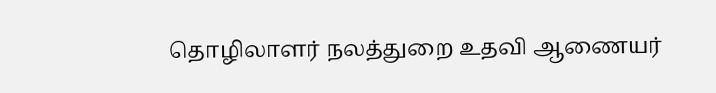தொழிலாளர் நலத்துறை உதவி ஆணையர்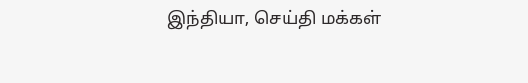இந்தியா, செய்தி மக்கள்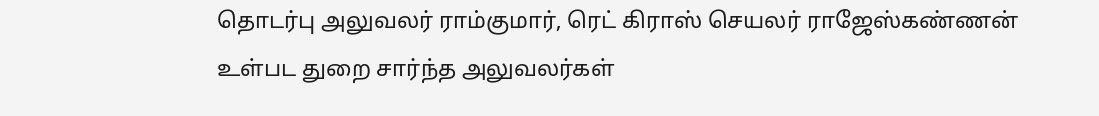தொடர்பு அலுவலர் ராம்குமார், ரெட் கிராஸ் செயலர் ராஜேஸ்கண்ணன் உள்பட துறை சார்ந்த அலுவலர்கள்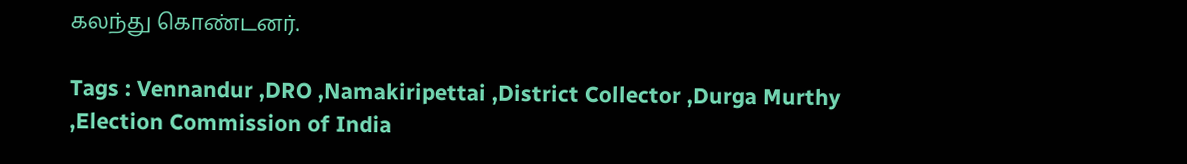கலந்து கொண்டனர்.

Tags : Vennandur ,DRO ,Namakiripettai ,District Collector ,Durga Murthy ,Election Commission of India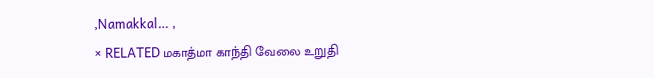,Namakkal… ,
× RELATED மகாத்மா காந்தி வேலை உறுதி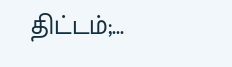திட்டம்;...